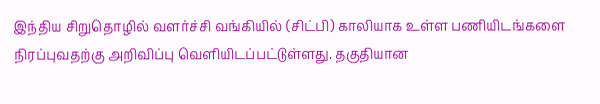இந்திய சிறுதொழில் வளர்ச்சி வங்கியில் (சிட்பி) காலியாக உள்ள பணியிடங்களை நிரப்புவதற்கு அறிவிப்பு வெளியிடப்பட்டுள்ளது. தகுதியான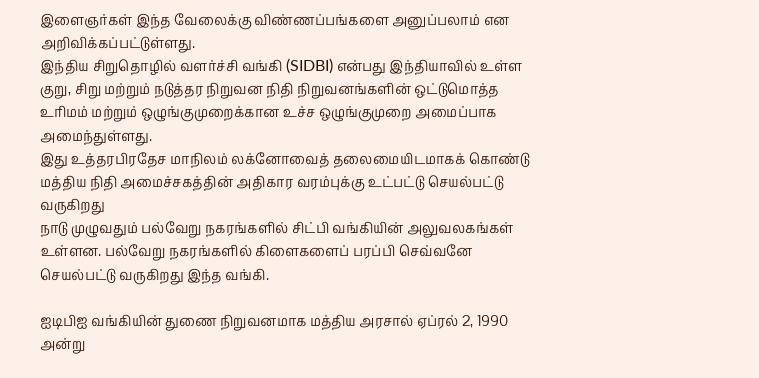இளைஞர்கள் இந்த வேலைக்கு விண்ணப்பங்களை அனுப்பலாம் என அறிவிக்கப்பட்டுள்ளது.
இந்திய சிறுதொழில் வளர்ச்சி வங்கி (SIDBI) என்பது இந்தியாவில் உள்ள குறு, சிறு மற்றும் நடுத்தர நிறுவன நிதி நிறுவனங்களின் ஒட்டுமொத்த உரிமம் மற்றும் ஒழுங்குமுறைக்கான உச்ச ஒழுங்குமுறை அமைப்பாக அமைந்துள்ளது.
இது உத்தரபிரதேச மாநிலம் லக்னோவைத் தலைமையிடமாகக் கொண்டு மத்திய நிதி அமைச்சகத்தின் அதிகார வரம்புக்கு உட்பட்டு செயல்பட்டு வருகிறது
நாடு முழுவதும் பல்வேறு நகரங்களில் சிட்பி வங்கியின் அலுவலகங்கள் உள்ளன. பல்வேறு நகரங்களில் கிளைகளைப் பரப்பி செவ்வனே செயல்பட்டு வருகிறது இந்த வங்கி.

ஐடிபிஐ வங்கியின் துணை நிறுவனமாக மத்திய அரசால் ஏப்ரல் 2, 1990 அன்று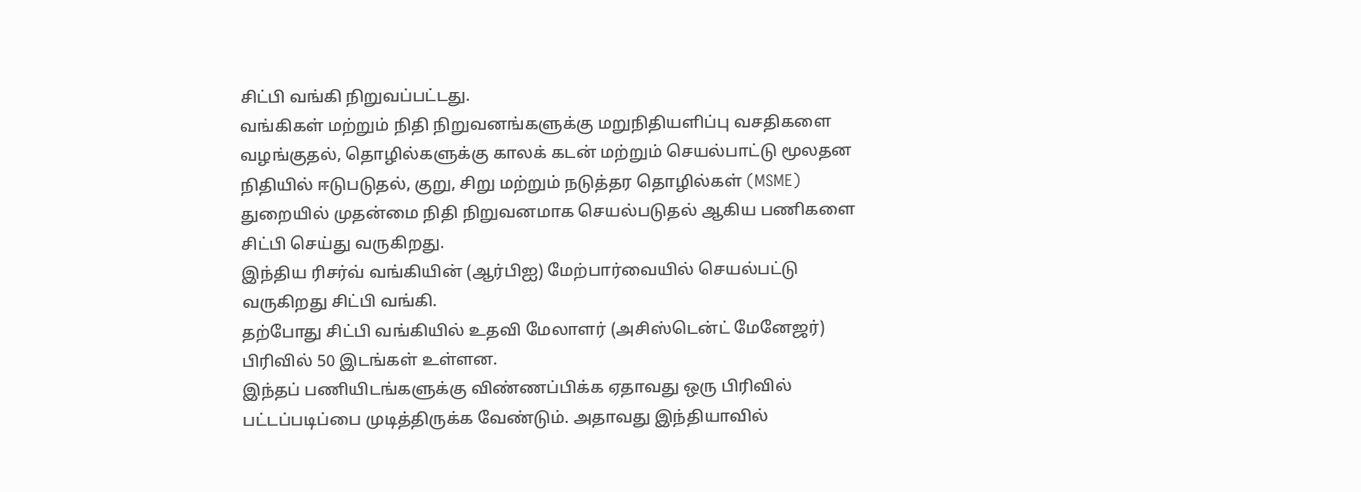சிட்பி வங்கி நிறுவப்பட்டது.
வங்கிகள் மற்றும் நிதி நிறுவனங்களுக்கு மறுநிதியளிப்பு வசதிகளை வழங்குதல், தொழில்களுக்கு காலக் கடன் மற்றும் செயல்பாட்டு மூலதன நிதியில் ஈடுபடுதல், குறு, சிறு மற்றும் நடுத்தர தொழில்கள் (MSME) துறையில் முதன்மை நிதி நிறுவனமாக செயல்படுதல் ஆகிய பணிகளை சிட்பி செய்து வருகிறது.
இந்திய ரிசர்வ் வங்கியின் (ஆர்பிஐ) மேற்பார்வையில் செயல்பட்டு வருகிறது சிட்பி வங்கி.
தற்போது சிட்பி வங்கியில் உதவி மேலாளர் (அசிஸ்டென்ட் மேனேஜர்) பிரிவில் 50 இடங்கள் உள்ளன.
இந்தப் பணியிடங்களுக்கு விண்ணப்பிக்க ஏதாவது ஒரு பிரிவில் பட்டப்படிப்பை முடித்திருக்க வேண்டும். அதாவது இந்தியாவில்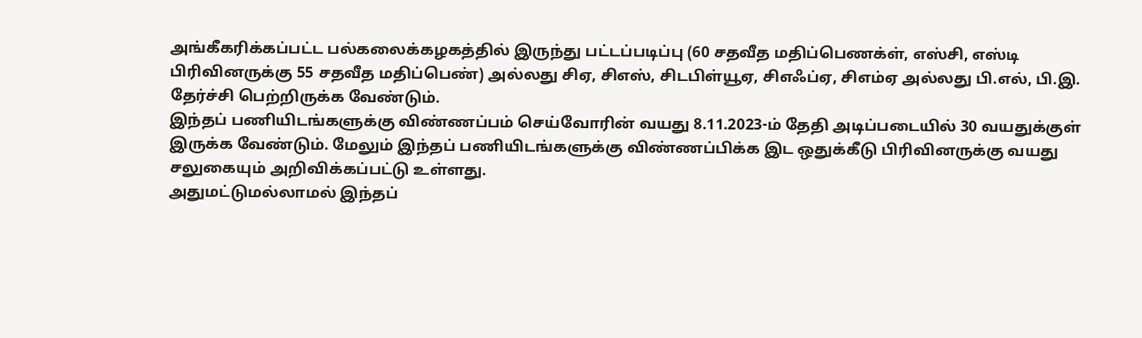அங்கீகரிக்கப்பட்ட பல்கலைக்கழகத்தில் இருந்து பட்டப்படிப்பு (60 சதவீத மதிப்பெணக்ள், எஸ்சி, எஸ்டி பிரிவினருக்கு 55 சதவீத மதிப்பெண்) அல்லது சிஏ, சிஎஸ், சிடபிள்யூஏ, சிஎஃப்ஏ, சிஎம்ஏ அல்லது பி.எல், பி.இ. தேர்ச்சி பெற்றிருக்க வேண்டும்.
இந்தப் பணியிடங்களுக்கு விண்ணப்பம் செய்வோரின் வயது 8.11.2023-ம் தேதி அடிப்படையில் 30 வயதுக்குள் இருக்க வேண்டும். மேலும் இந்தப் பணியிடங்களுக்கு விண்ணப்பிக்க இட ஒதுக்கீடு பிரிவினருக்கு வயது சலுகையும் அறிவிக்கப்பட்டு உள்ளது.
அதுமட்டுமல்லாமல் இந்தப்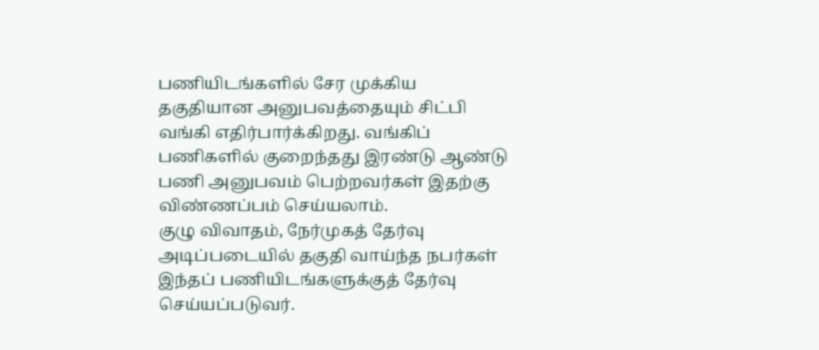பணியிடங்களில் சேர முக்கிய தகுதியான அனுபவத்தையும் சிட்பி வங்கி எதிர்பார்க்கிறது. வங்கிப் பணிகளில் குறைந்தது இரண்டு ஆண்டு பணி அனுபவம் பெற்றவர்கள் இதற்கு விண்ணப்பம் செய்யலாம்.
குழு விவாதம், நேர்முகத் தேர்வு அடிப்படையில் தகுதி வாய்ந்த நபர்கள் இந்தப் பணியிடங்களுக்குத் தேர்வு செய்யப்படுவர்.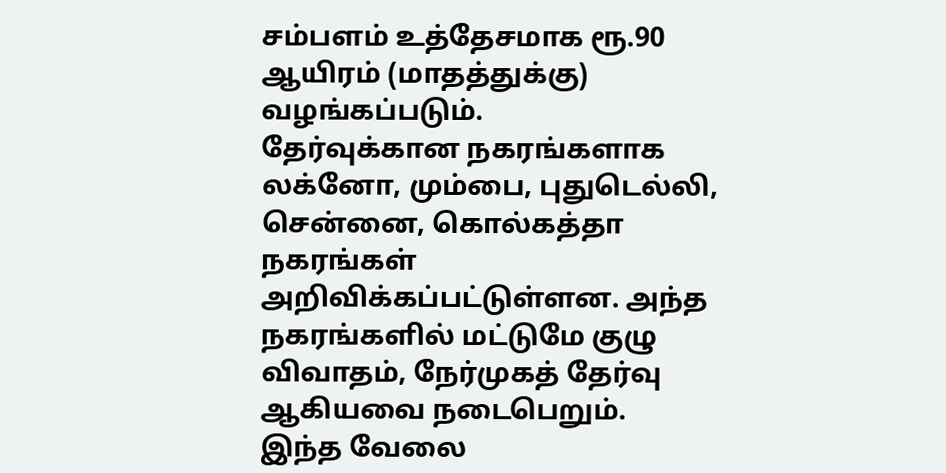சம்பளம் உத்தேசமாக ரூ.90 ஆயிரம் (மாதத்துக்கு) வழங்கப்படும்.
தேர்வுக்கான நகரங்களாக லக்னோ, மும்பை, புதுடெல்லி, சென்னை, கொல்கத்தா நகரங்கள் அறிவிக்கப்பட்டுள்ளன. அந்த நகரங்களில் மட்டுமே குழு விவாதம், நேர்முகத் தேர்வு ஆகியவை நடைபெறும்.
இந்த வேலை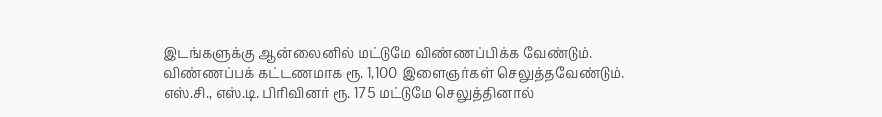இடங்களுக்கு ஆன்லைனில் மட்டுமே விண்ணப்பிக்க வேண்டும்.
விண்ணப்பக் கட்டணமாக ரூ. 1,100 இளைஞர்கள் செலுத்தவேண்டும். எஸ்.சி., எஸ்.டி. பிரிவினர் ரூ. 175 மட்டுமே செலுத்தினால்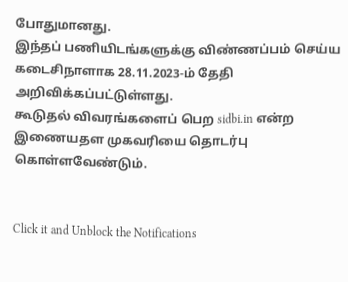போதுமானது.
இந்தப் பணியிடங்களுக்கு விண்ணப்பம் செய்ய கடைசிநாளாக 28.11.2023-ம் தேதி அறிவிக்கப்பட்டுள்ளது.
கூடுதல் விவரங்களைப் பெற sidbi.in என்ற இணையதள முகவரியை தொடர்பு கொள்ளவேண்டும்.


Click it and Unblock the Notifications